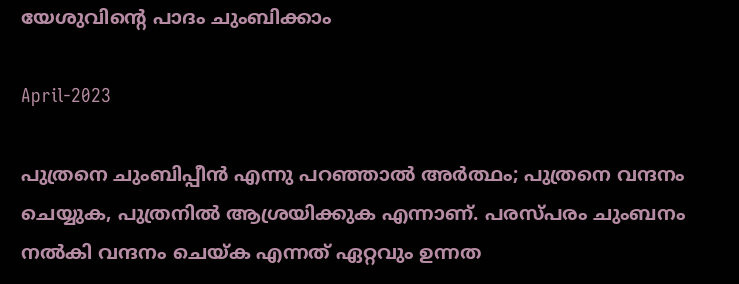യേശുവിന്റെ പാദം ചുംബിക്കാം

April-2023

പുത്രനെ ചുംബിപ്പീൻ എന്നു പറഞ്ഞാൽ അർത്ഥം; പുത്രനെ വന്ദനം ചെയ്യുക, പുത്രനിൽ ആശ്രയിക്കുക എന്നാണ്. പരസ്പരം ചുംബനം നൽകി വന്ദനം ചെയ്ക എന്നത് ഏറ്റവും ഉന്നത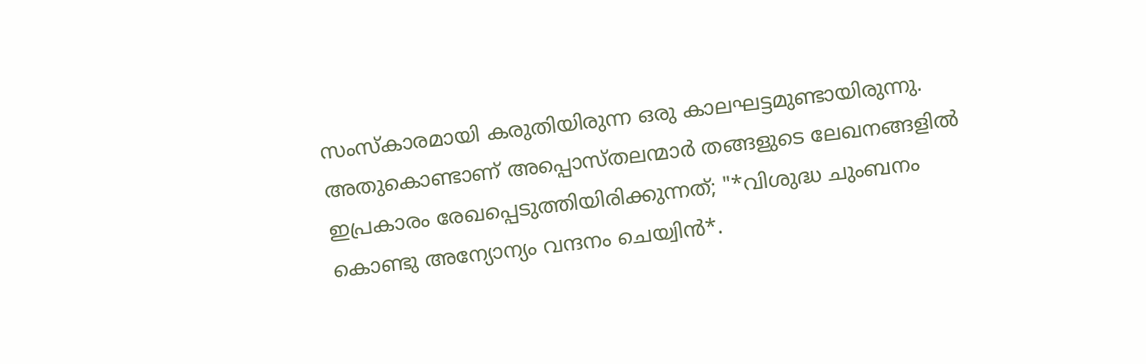സംസ്കാരമായി കരുതിയിരുന്ന ഒരു കാലഘട്ടമുണ്ടായിരുന്നു. അതുകൊണ്ടാണ് അപ്പൊസ്തലന്മാർ തങ്ങളുടെ ലേഖനങ്ങളിൽ ഇപ്രകാരം രേഖപ്പെടുത്തിയിരിക്കുന്നത്; "*വിശുദ്ധ ചുംബനം കൊണ്ടു അന്യോന്യം വന്ദനം ചെയ്വിൻ*.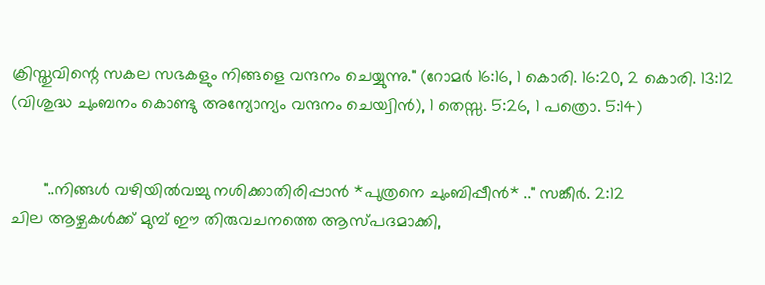ക്രിസ്തുവിന്റെ സകല സഭകളും നിങ്ങളെ വന്ദനം ചെയ്യുന്നു." (റോമർ 16:16, 1 കൊരി. 16:20, 2 കൊരി. 13:12 (വിശുദ്ധ ചുംബനം കൊണ്ടു അന്യോന്യം വന്ദനം ചെയ്വിൻ), 1 തെസ്സ. 5:26, 1 പത്രൊ. 5:14)


       "..നിങ്ങൾ വഴിയിൽവച്ചു നശിക്കാതിരിപ്പാൻ *പുത്രനെ ചുംബിപ്പീൻ* .." സങ്കീർ. 2:12
ചില ആഴ്ചകൾക്ക് മുമ്പ് ഈ തിരുവചനത്തെ ആസ്പദമാക്കി,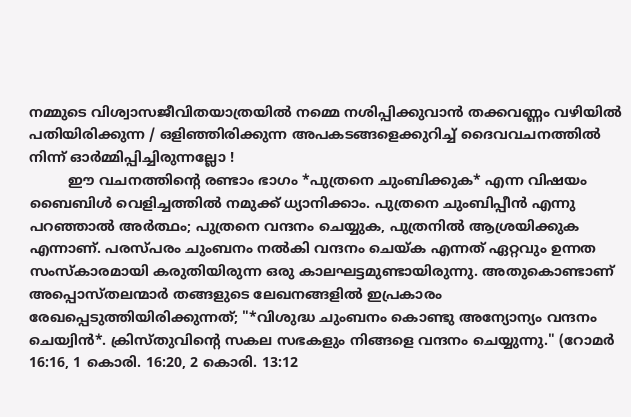നമ്മുടെ വിശ്വാസജീവിതയാത്രയിൽ നമ്മെ നശിപ്പിക്കുവാൻ തക്കവണ്ണം വഴിയിൽ പതിയിരിക്കുന്ന / ഒളിഞ്ഞിരിക്കുന്ന അപകടങ്ങളെക്കുറിച്ച് ദൈവവചനത്തിൽ നിന്ന് ഓർമ്മിപ്പിച്ചിരുന്നല്ലോ !
         ഈ വചനത്തിന്റെ രണ്ടാം ഭാഗം *പുത്രനെ ചുംബിക്കുക* എന്ന വിഷയം ബൈബിൾ വെളിച്ചത്തിൽ നമുക്ക് ധ്യാനിക്കാം. പുത്രനെ ചുംബിപ്പീൻ എന്നു പറഞ്ഞാൽ അർത്ഥം; പുത്രനെ വന്ദനം ചെയ്യുക, പുത്രനിൽ ആശ്രയിക്കുക എന്നാണ്. പരസ്പരം ചുംബനം നൽകി വന്ദനം ചെയ്ക എന്നത് ഏറ്റവും ഉന്നത സംസ്കാരമായി കരുതിയിരുന്ന ഒരു കാലഘട്ടമുണ്ടായിരുന്നു. അതുകൊണ്ടാണ് അപ്പൊസ്തലന്മാർ തങ്ങളുടെ ലേഖനങ്ങളിൽ ഇപ്രകാരം രേഖപ്പെടുത്തിയിരിക്കുന്നത്; "*വിശുദ്ധ ചുംബനം കൊണ്ടു അന്യോന്യം വന്ദനം ചെയ്വിൻ*. ക്രിസ്തുവിന്റെ സകല സഭകളും നിങ്ങളെ വന്ദനം ചെയ്യുന്നു." (റോമർ 16:16, 1 കൊരി. 16:20, 2 കൊരി. 13:12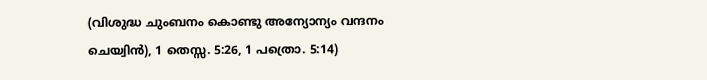(വിശുദ്ധ ചുംബനം കൊണ്ടു അന്യോന്യം വന്ദനം ചെയ്വിൻ), 1 തെസ്സ. 5:26, 1 പത്രൊ. 5:14)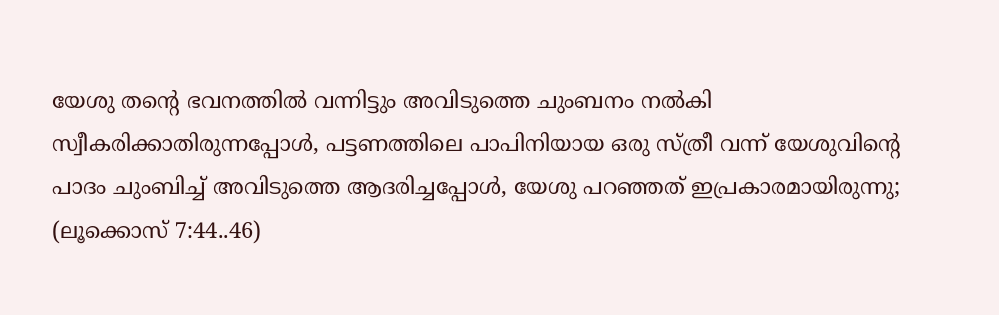യേശു തന്റെ ഭവനത്തിൽ വന്നിട്ടും അവിടുത്തെ ചുംബനം നൽകി സ്വീകരിക്കാതിരുന്നപ്പോൾ, പട്ടണത്തിലെ പാപിനിയായ ഒരു സ്ത്രീ വന്ന് യേശുവിന്റെ പാദം ചുംബിച്ച് അവിടുത്തെ ആദരിച്ചപ്പോൾ, യേശു പറഞ്ഞത് ഇപ്രകാരമായിരുന്നു; (ലൂക്കൊസ് 7:44..46)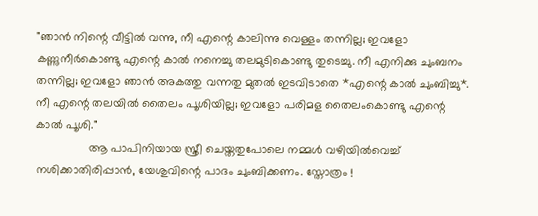"ഞാൻ നിന്റെ വീട്ടിൽ വന്നു, നീ എന്റെ കാലിന്നു വെള്ളം തന്നില്ല; ഇവളോ കണ്ണുനീർകൊണ്ടു എന്റെ കാൽ നനെച്ചു തലമുടികൊണ്ടു തുടെച്ചു. നീ എനിക്കു ചുംബനം തന്നില്ല; ഇവളോ ഞാൻ അകത്തു വന്നതു മുതൽ ഇടവിടാതെ *എന്റെ കാൽ ചുംബിച്ചു*. നീ എന്റെ തലയിൽ തൈലം പൂശിയില്ല; ഇവളോ പരിമള തൈലംകൊണ്ടു എന്റെ കാൽ പൂശി."
                ആ പാപിനിയായ സ്ത്രീ ചെയ്തതുപോലെ നമ്മൾ വഴിയിൽവെച്ച് നശിക്കാതിരിപ്പാൻ, യേശുവിന്റെ പാദം ചുംബിക്കണം. സ്തോത്രം !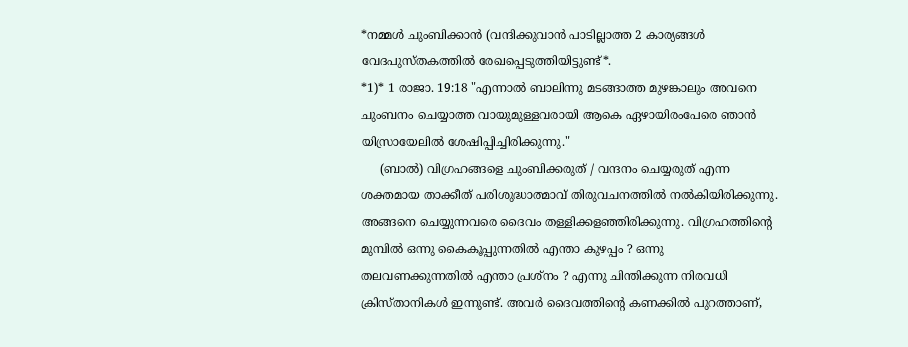*നമ്മൾ ചുംബിക്കാൻ (വന്ദിക്കുവാൻ പാടില്ലാത്ത 2 കാര്യങ്ങൾ വേദപുസ്തകത്തിൽ രേഖപ്പെടുത്തിയിട്ടുണ്ട്*.
*1)* 1 രാജാ. 19:18 "എന്നാൽ ബാലിന്നു മടങ്ങാത്ത മുഴങ്കാലും അവനെ ചുംബനം ചെയ്യാത്ത വായുമുള്ളവരായി ആകെ ഏഴായിരംപേരെ ഞാൻ യിസ്രായേലിൽ ശേഷിപ്പിച്ചിരിക്കുന്നു."
     (ബാൽ) വിഗ്രഹങ്ങളെ ചുംബിക്കരുത് / വന്ദനം ചെയ്യരുത് എന്ന ശക്തമായ താക്കീത് പരിശുദ്ധാത്മാവ് തിരുവചനത്തിൽ നൽകിയിരിക്കുന്നു. അങ്ങനെ ചെയ്യുന്നവരെ ദൈവം തള്ളിക്കളഞ്ഞിരിക്കുന്നു. വിഗ്രഹത്തിന്റെ മുമ്പിൽ ഒന്നു കൈകൂപ്പുന്നതിൽ എന്താ കുഴപ്പം ? ഒന്നു തലവണക്കുന്നതിൽ എന്താ പ്രശ്നം ? എന്നു ചിന്തിക്കുന്ന നിരവധി ക്രിസ്താനികൾ ഇന്നുണ്ട്. അവർ ദൈവത്തിന്റെ കണക്കിൽ പുറത്താണ്,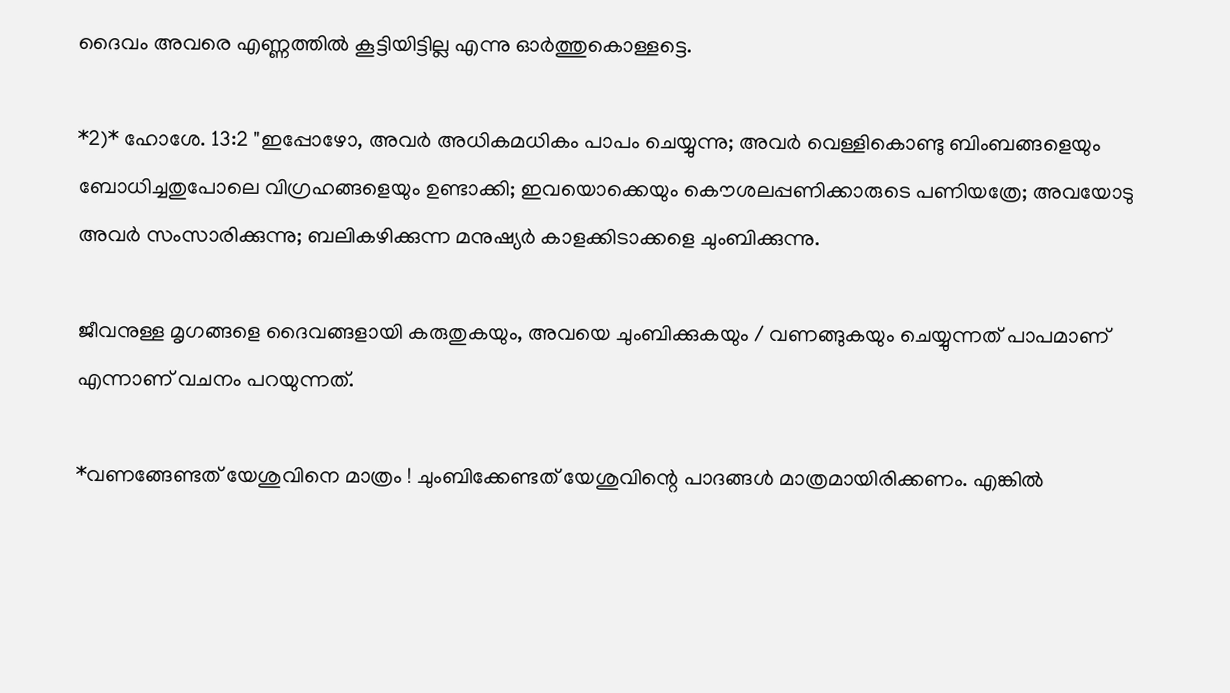ദൈവം അവരെ എണ്ണത്തിൽ കൂട്ടിയിട്ടില്ല എന്നു ഓർത്തുകൊള്ളട്ടെ.

*2)* ഹോശേ. 13:2 "ഇപ്പോഴോ, അവർ അധികമധികം പാപം ചെയ്യുന്നു; അവർ വെള്ളികൊണ്ടു ബിംബങ്ങളെയും ബോധിച്ചതുപോലെ വിഗ്രഹങ്ങളെയും ഉണ്ടാക്കി; ഇവയൊക്കെയും കൌശലപ്പണിക്കാരുടെ പണിയത്രേ; അവയോടു അവർ സംസാരിക്കുന്നു; ബലികഴിക്കുന്ന മനുഷ്യർ കാളക്കിടാക്കളെ ചുംബിക്കുന്നു.

ജീവനുള്ള മൃഗങ്ങളെ ദൈവങ്ങളായി കരുതുകയും, അവയെ ചുംബിക്കുകയും / വണങ്ങുകയും ചെയ്യുന്നത് പാപമാണ് എന്നാണ് വചനം പറയുന്നത്.

*വണങ്ങേണ്ടത് യേശുവിനെ മാത്രം ! ചുംബിക്കേണ്ടത് യേശുവിന്റെ പാദങ്ങൾ മാത്രമായിരിക്കണം. എങ്കിൽ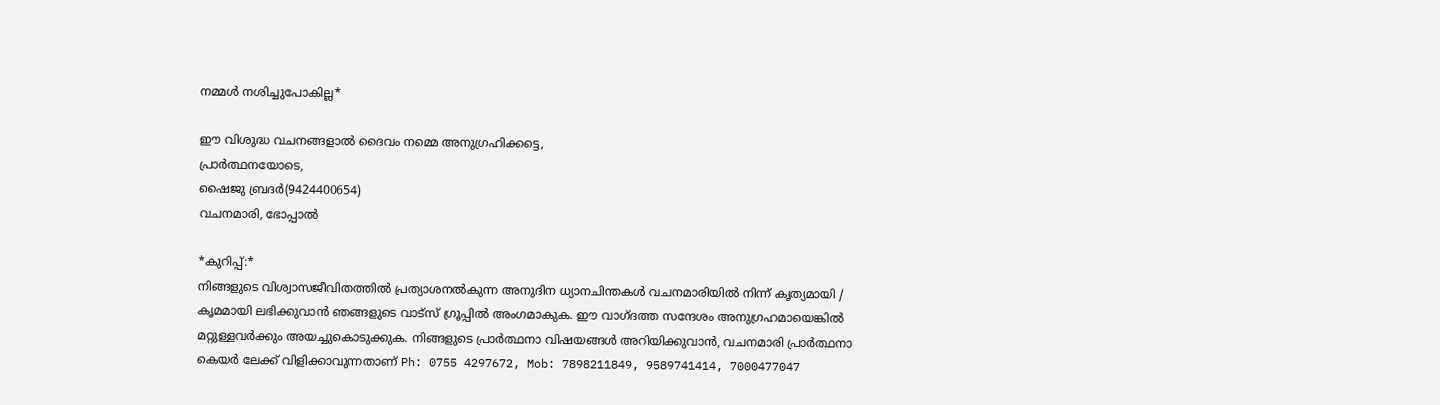നമ്മൾ നശിച്ചുപോകില്ല*

ഈ വിശുദ്ധ വചനങ്ങളാൽ ദൈവം നമ്മെ അനുഗ്രഹിക്കട്ടെ,
പ്രാർത്ഥനയോടെ,
ഷൈജു ബ്രദർ(9424400654)
വചനമാരി, ഭോപ്പാൽ

*കുറിപ്പ്:*
നിങ്ങളുടെ വിശ്വാസജീവിതത്തിൽ പ്രത്യാശനൽകുന്ന അനുദിന ധ്യാനചിന്തകൾ വചനമാരിയിൽ നിന്ന് കൃത്യമായി / കൃമമായി ലഭിക്കുവാൻ ഞങ്ങളുടെ വാട്സ് ഗ്രൂപ്പിൽ അംഗമാകുക. ഈ വാഗ്ദത്ത സന്ദേശം അനുഗ്രഹമായെങ്കിൽ മറ്റുള്ളവർക്കും അയച്ചുകൊടുക്കുക. നിങ്ങളുടെ പ്രാർത്ഥനാ വിഷയങ്ങൾ അറിയിക്കുവാൻ, വചനമാരി പ്രാർത്ഥനാ കെയർ ലേക്ക് വിളിക്കാവുന്നതാണ് Ph: 0755 4297672, Mob: 7898211849, 9589741414, 7000477047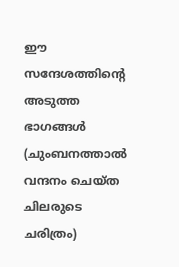ഈ സന്ദേശത്തിന്റെ അടുത്ത ഭാഗങ്ങൾ (ചുംബനത്താൽ വന്ദനം ചെയ്ത ചിലരുടെ ചരിത്രം)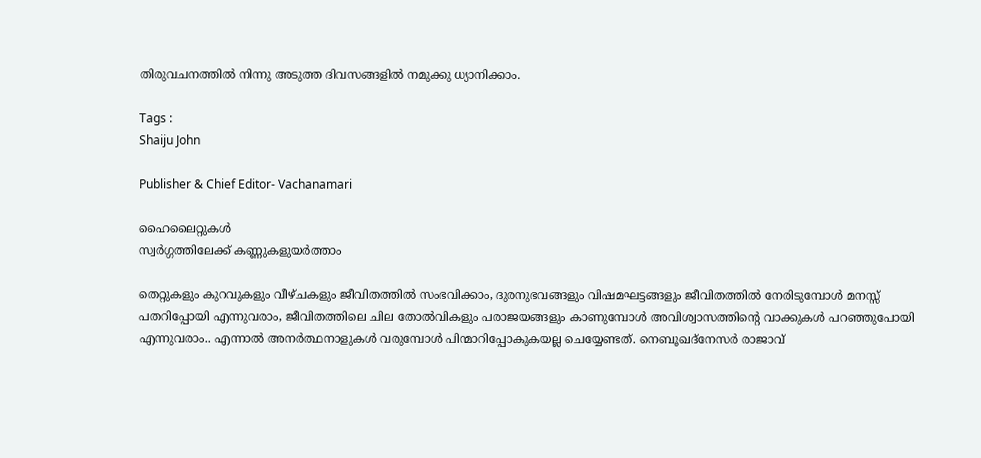തിരുവചനത്തിൽ നിന്നു അടുത്ത ദിവസങ്ങളിൽ നമുക്കു ധ്യാനിക്കാം.

Tags :
Shaiju John

Publisher & Chief Editor- Vachanamari

ഹൈലൈറ്റുകൾ
സ്വർഗ്ഗത്തിലേക്ക് കണ്ണുകളുയർത്താം

തെറ്റുകളും കുറവുകളും വീഴ്ചകളും ജീവിതത്തിൽ സംഭവിക്കാം, ദുരനുഭവങ്ങളും വിഷമഘട്ടങ്ങളും ജീവിതത്തിൽ നേരിടുമ്പോൾ മനസ്സ് പതറിപ്പോയി എന്നുവരാം, ജീവിതത്തിലെ ചില തോൽവികളും പരാജയങ്ങളും കാണുമ്പോൾ അവിശ്വാസത്തിൻ്റെ വാക്കുകൾ പറഞ്ഞുപോയി എന്നുവരാം.. എന്നാൽ അനർത്ഥനാളുകൾ വരുമ്പോൾ പിന്മാറിപ്പോകുകയല്ല ചെയ്യേണ്ടത്. നെബൂഖദ്നേസർ രാജാവ്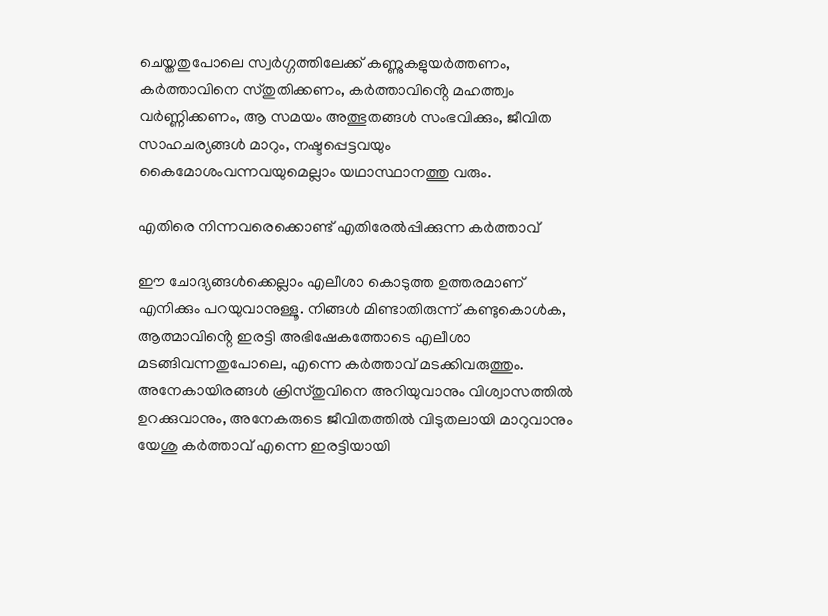ചെയ്തതുപോലെ സ്വർഗ്ഗത്തിലേക്ക് കണ്ണുകളുയർത്തണം, കർത്താവിനെ സ്തുതിക്കണം, കർത്താവിൻ്റെ മഹത്ത്വം വർണ്ണിക്കണം, ആ സമയം അത്ഭുതങ്ങൾ സംഭവിക്കും, ജീവിത സാഹചര്യങ്ങൾ മാറും, നഷ്ടപ്പെട്ടവയും കൈമോശംവന്നവയുമെല്ലാം യഥാസ്ഥാനത്തു വരും.

എതിരെ നിന്നവരെക്കൊണ്ട് എതിരേൽപ്പിക്കുന്ന കർത്താവ്

ഈ ചോദ്യങ്ങൾക്കെല്ലാം എലീശാ കൊടുത്ത ഉത്തരമാണ് എനിക്കും പറയുവാനുള്ളൂ. നിങ്ങൾ മിണ്ടാതിരുന്ന് കണ്ടുകൊൾക, ആത്മാവിൻ്റെ ഇരട്ടി അഭിഷേകത്തോടെ എലീശാ മടങ്ങിവന്നതുപോലെ, എന്നെ കർത്താവ് മടക്കിവരുത്തും. അനേകായിരങ്ങൾ ക്രിസ്തുവിനെ അറിയുവാനും വിശ്വാസത്തിൽ ഉറക്കുവാനും, അനേകരുടെ ജീവിതത്തിൽ വിടുതലായി മാറുവാനും യേശു കർത്താവ് എന്നെ ഇരട്ടിയായി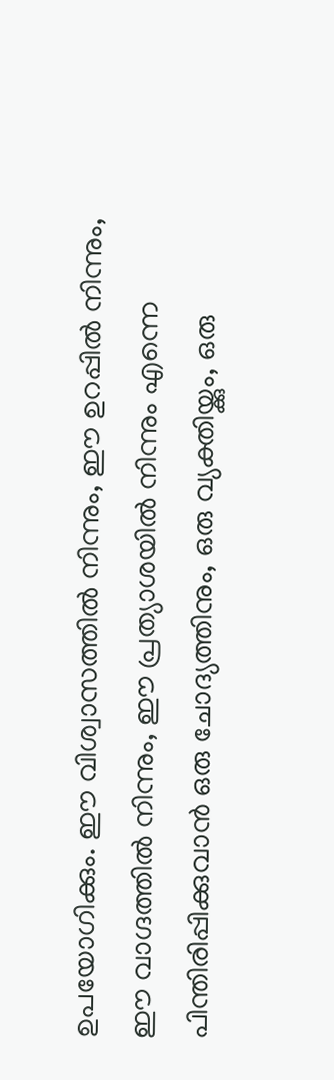ഉപയോഗിക്കും. ഈ വിശ്വാസത്തിൽ നിന്നും, ഈ ഉറപ്പിൽ നിന്നും, ഈ വാഗ്ദത്തിൽ നിന്നും, ഈ പ്രത്യാശയിൽ നിന്നും എന്നെ പിന്തിരിപ്പിക്കുവാൻ ഒരു ചോദ്യത്തിനും, ഒരു വ്യക്തിയ്ക്കും, ഒരു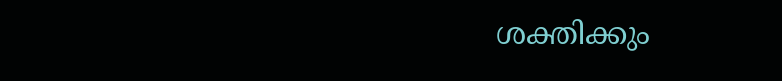ശക്തിക്കും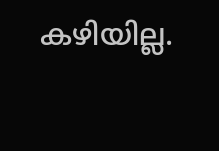കഴിയില്ല.